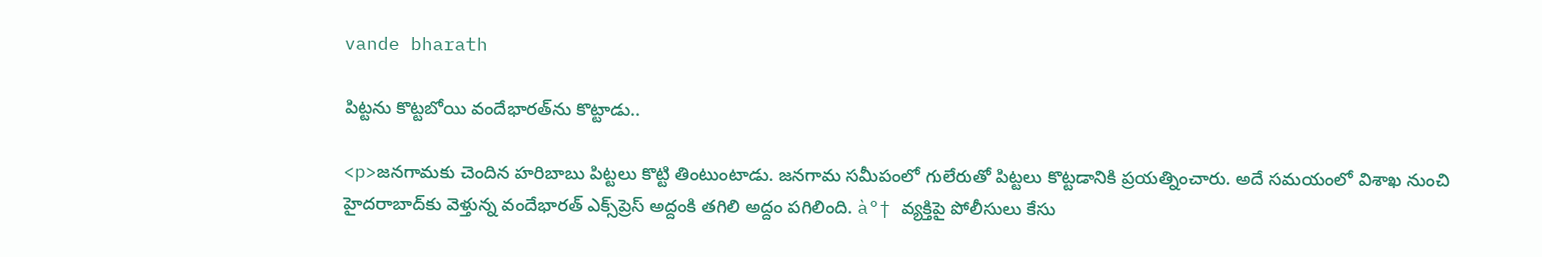vande bharath

పిట్టను కొట్టబోయి వందేభారత్‌ను కొట్టాడు..

<p>జనగామకు చెందిన హరిబాబు పిట్టలు కొట్టి తింటుంటాడు. జనగామ సమీపంలో గులేరుతో పిట్టలు కొట్టడానికి ప్రయత్నించారు. అదే సమయంలో విశాఖ నుంచి హైదరాబాద్‌కు వెళ్తున్న వందేభారత్‌ ఎక్స్‌ప్రెస్ అద్దంకి తగిలి అద్దం పగిలింది. à°† వ్యక్తిపై పోలీసులు కేసు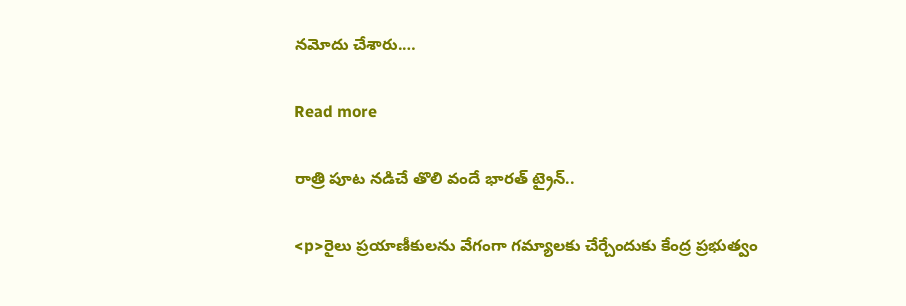నమోదు చేశారు.…

Read more

రాత్రి పూట నడిచే తొలి వందే భారత్ ట్రైన్..

<p>రైలు ప్రయాణీకులను వేగంగా గమ్యాలకు చేర్చేందుకు కేంద్ర ప్రభుత్వం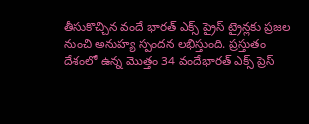తీసుకొచ్చిన వందే భారత్ ఎక్స్ ప్రైస్ ట్రైన్లకు ప్రజల నుంచి అనుహ్య స్పందన లభిస్తుంది. ప్రస్తుతం దేశంలో ఉన్న మొత్తం 34 వందేభారత్ ఎక్స్ ప్రెస్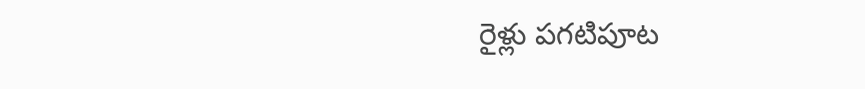రైళ్లు పగటిపూట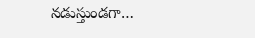నడుస్తుండగా…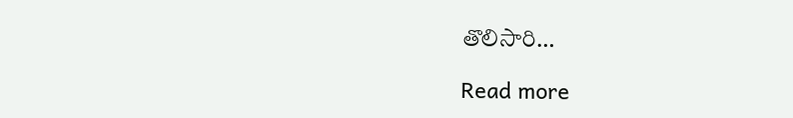తొలిసారి…

Read more